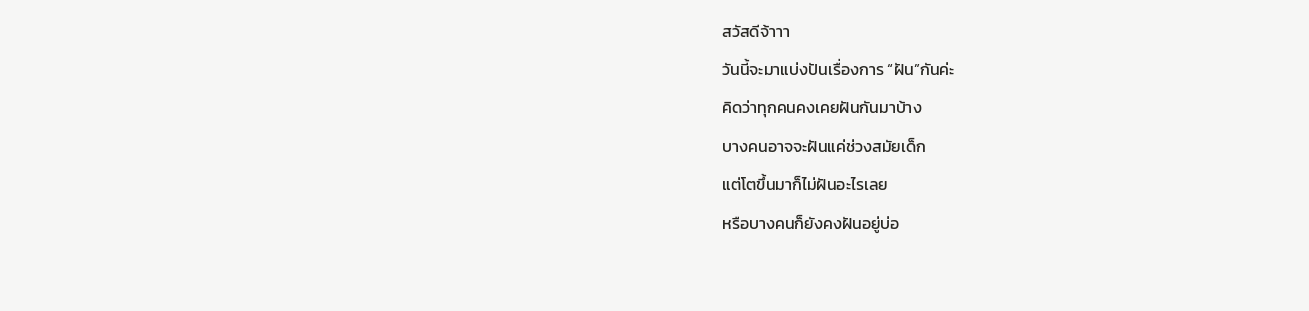สวัสดีจ้าาา
วันนี้จะมาแบ่งปันเรื่องการ “ฝัน”กันค่ะ
คิดว่าทุกคนคงเคยฝันกันมาบ้าง
บางคนอาจจะฝันแค่ช่วงสมัยเด็ก
แต่โตขึ้นมาก็ไม่ฝันอะไรเลย
หรือบางคนก็ยังคงฝันอยู่บ่อ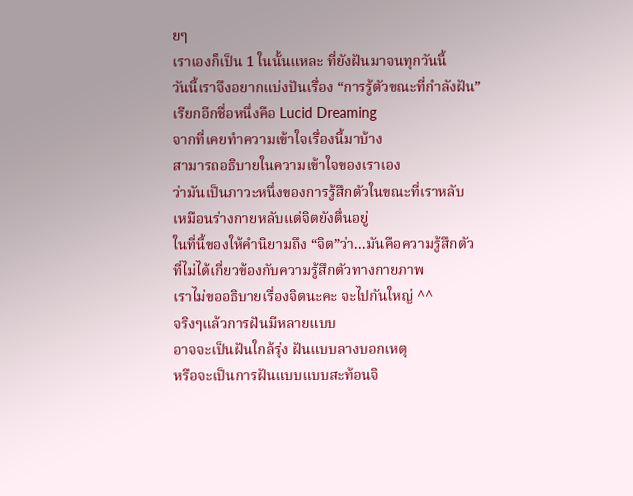ยๆ
เราเองก็เป็น 1 ในนั้นแหละ ที่ยังฝันมาจนทุกวันนี้
วันนี้เราจึงอยากแบ่งปันเรื่อง “การรู้ตัวขณะที่กำลังฝัน”
เรียกอีกชื่อหนึ่งคือ Lucid Dreaming
จากที่เคยทำความเข้าใจเรื่องนี้มาบ้าง
สามารถอธิบายในความเข้าใจของเราเอง
ว่ามันเป็นภาวะหนึ่งของการรู้สึกตัวในขณะที่เราหลับ
เหมือนร่างกายหลับแต่จิตยังตื่นอยู่
ในที่นี้ของให้คำนิยามถึง “จิต”ว่า...มันคือความรู้สึกตัว
ที่ไม่ได้เกี่ยวข้องกับความรู้สึกตัวทางกายภาพ
เราไม่ขออธิบายเรื่องจิตนะคะ จะไปกันใหญ่ ^^
จริงๆแล้วการฝันมีหลายแบบ
อาจจะเป็นฝันใกล้รุ่ง ฝันแบบลางบอกเหตุ
หรือจะเป็นการฝันแบบแบบสะท้อนจิ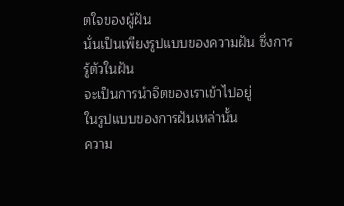ตใจของผู้ฝัน
นั่นเป็นเพียงรูปแบบของความฝัน ซึ่งการรู้ตัวในฝัน
จะเป็นการนำจิตของเราเข้าไปอยู่
ในรูปแบบของการฝันเหล่านั้น
ความ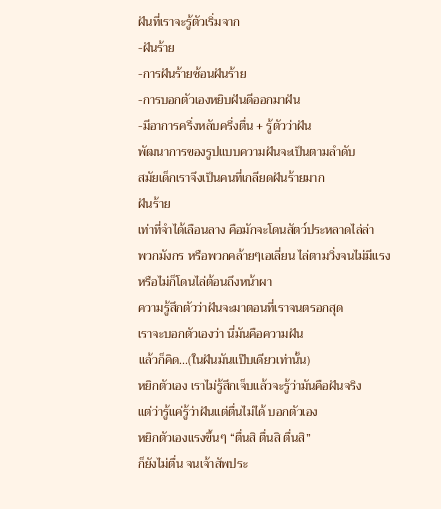ฝันที่เราจะรู้ตัวเริ่มจาก
-ฝันร้าย
-การฝันร้ายซ้อนฝันร้าย
-การบอกตัวเองหยิบฝันดีออกมาฝัน
-มีอาการครึ่งหลับครึ่งตื่น + รู้ตัวว่าฝัน
พัฒนาการของรูปแบบความฝันจะเป็นตามลำดับ
สมัยเด็กเราจึงเป็นคนที่เกลียดฝันร้ายมาก
ฝันร้าย
เท่าที่จำได้เลือนลาง คือมักจะโดนสัตว์ประหลาดไล่ล่า
พวกมังกร หรือพวกคล้ายๆเอเลี่ยน ไล่ตามวิ่งจนไม่มีแรง
หรือไม่ก็โดนไล่ต้อนถึงหน้าผา
ความรู้สึกตัวว่าฝันจะมาตอนที่เราจนตรอกสุด
เราจะบอกตัวเองว่า นี่มันคือความฝัน
แล้วก็คิด...(ในฝันมันแป๊บเดียวเท่านั้น)
หยิกตัวเอง เราไม่รู้สึกเจ็บแล้วจะรู้ว่ามันคือฝันจริง
แต่ว่ารู้แค่รู้ว่าฝันแต่ตื่นไม่ได้ บอกตัวเอง
หยิกตัวเองแรงขึ้นๆ “ตื่นสิ ตื่นสิ ตื่นสิ”
ก็ยังไม่ตื่น จนเจ้าสัพประ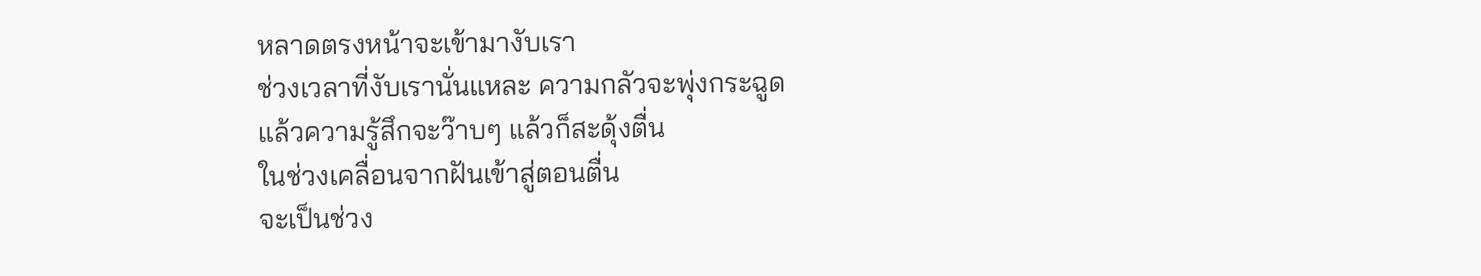หลาดตรงหน้าจะเข้ามางับเรา
ช่วงเวลาที่งับเรานั่นแหละ ความกลัวจะพุ่งกระฉูด
แล้วความรู้สึกจะว๊าบๆ แล้วก็สะดุ้งตื่น
ในช่วงเคลื่อนจากฝันเข้าสู่ตอนตื่น
จะเป็นช่วง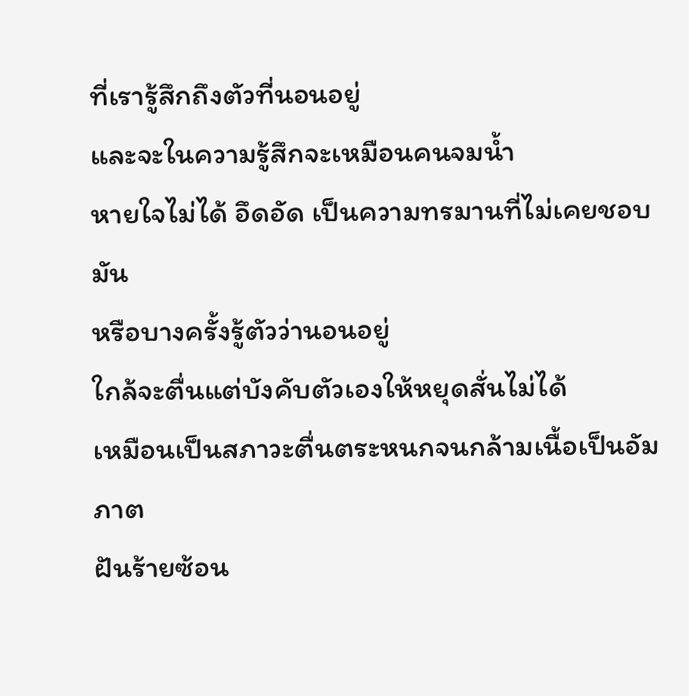ที่เรารู้สึกถึงตัวที่นอนอยู่
และจะในความรู้สึกจะเหมือนคนจมน้ำ
หายใจไม่ได้ อึดอัด เป็นความทรมานที่ไม่เคยชอบมัน
หรือบางครั้งรู้ตัวว่านอนอยู่
ใกล้จะตื่นแต่บังคับตัวเองให้หยุดสั่นไม่ได้
เหมือนเป็นสภาวะตื่นตระหนกจนกล้ามเนื้อเป็นอัมภาต
ฝันร้ายซ้อน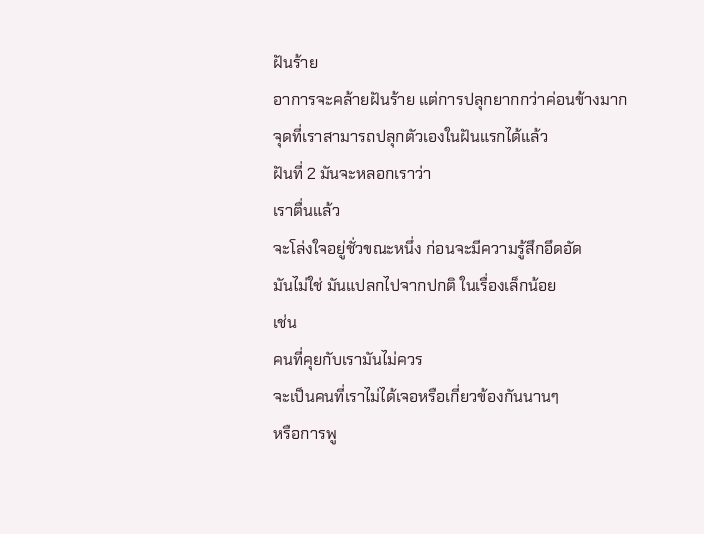ฝันร้าย
อาการจะคล้ายฝันร้าย แต่การปลุกยากกว่าค่อนข้างมาก
จุดที่เราสามารถปลุกตัวเองในฝันแรกได้แล้ว
ฝันที่ 2 มันจะหลอกเราว่า
เราตื่นแล้ว
จะโล่งใจอยู่ชั่วขณะหนึ่ง ก่อนจะมีความรู้สึกอึดอัด
มันไม่ใช่ มันแปลกไปจากปกติ ในเรื่องเล็กน้อย
เช่น
คนที่คุยกับเรามันไม่ควร
จะเป็นคนที่เราไม่ได้เจอหรือเกี่ยวข้องกันนานๆ
หรือการพู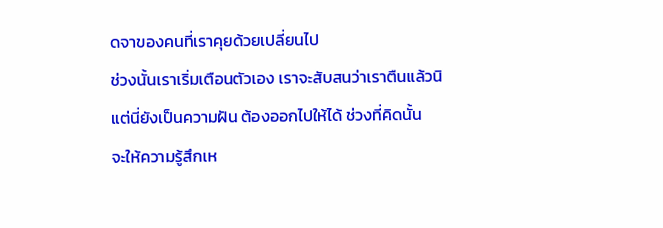ดจาของคนที่เราคุยด้วยเปลี่ยนไป
ช่วงนั้นเราเริ่มเตือนตัวเอง เราจะสับสนว่าเราตืนแล้วนิ
แต่นี่ยังเป็นความฝัน ต้องออกไปให้ได้ ช่วงที่คิดนั้น
จะให้ความรู้สึกเห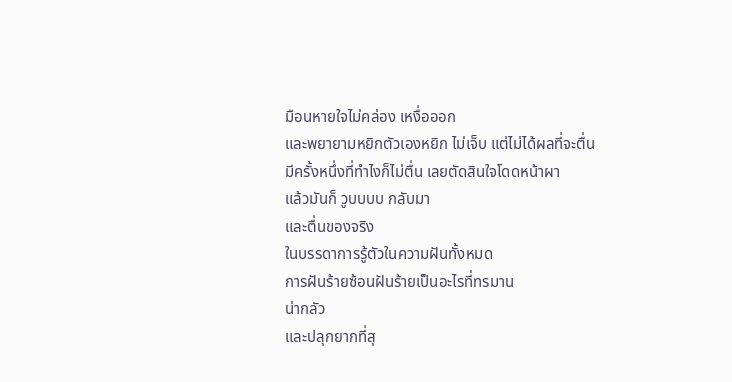มือนหายใจไม่คล่อง เหงื่อออก
และพยายามหยิกตัวเองหยิก ไม่เจ็บ แต่ไม่ได้ผลที่จะตื่น
มีครั้งหนึ่งที่ทำไงก็ไม่ตื่น เลยตัดสินใจโดดหน้าผา
แล้วมันก็ วูบบบบ กลับมา
และตื่นของจริง
ในบรรดาการรู้ตัวในความฝันทั้งหมด
การฝันร้ายซ้อนฝันร้ายเป็นอะไรที่ทรมาน
น่ากลัว
และปลุกยากที่สุ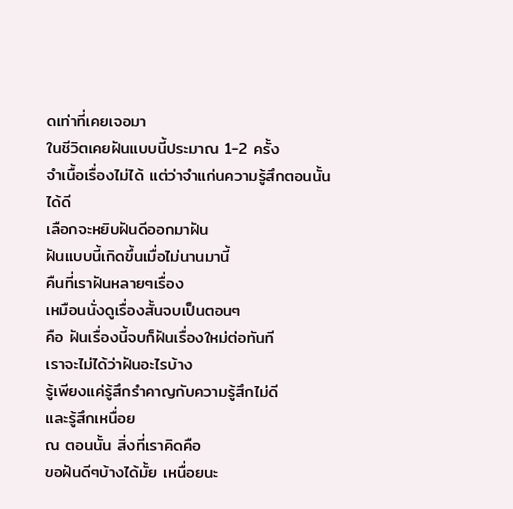ดเท่าที่เคยเจอมา
ในชีวิตเคยฝันแบบนี้ประมาณ 1-2 ครั้ง
จำเนื้อเรื่องไม่ได้ แต่ว่าจำแก่นความรู้สึกตอนนั้นได้ดี
เลือกจะหยิบฝันดีออกมาฝัน
ฝันแบบนี้เกิดขึ้นเมื่อไม่นานมานี้
คืนที่เราฝันหลายๆเรื่อง
เหมือนนั่งดูเรื่องสั้นจบเป็นตอนๆ
คือ ฝันเรื่องนี้จบก็ฝันเรื่องใหม่ต่อทันที
เราจะไม่ได้ว่าฝันอะไรบ้าง
รู้เพียงแค่รู้สึกรำคาญกับความรู้สึกไม่ดี
และรู้สึกเหนื่อย
ณ ตอนนั้น สิ่งที่เราคิดคือ
ขอฝันดีๆบ้างได้มั้ย เหนื่อยนะ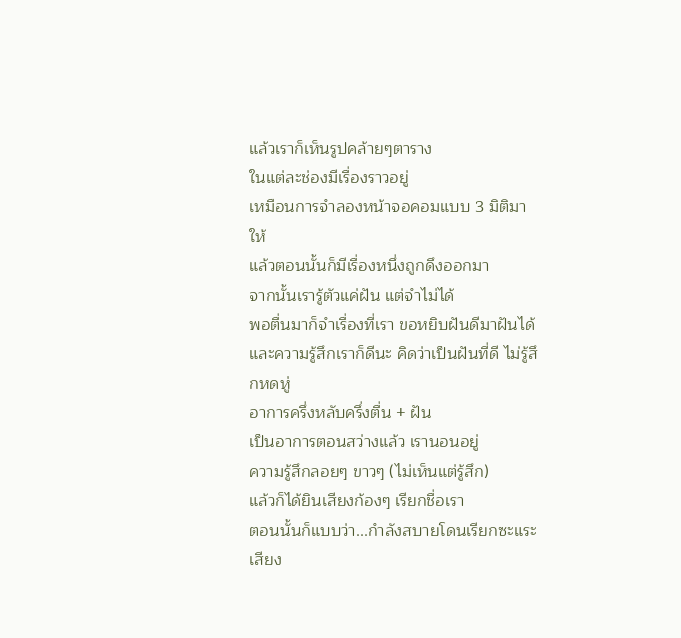แล้วเราก็เห็นรูปคล้ายๆตาราง
ในแต่ละช่องมีเรื่องราวอยู่
เหมือนการจำลองหน้าจอคอมแบบ 3 มิติมาให้
แล้วตอนนั้นก็มีเรื่องหนึ่งถูกดึงออกมา
จากนั้นเรารู้ตัวแค่ฝัน แต่จำไม่ได้
พอตื่นมาก็จำเรื่องที่เรา ขอหยิบฝันดีมาฝันได้
และความรู้สึกเราก็ดีนะ คิดว่าเป็นฝันที่ดี ไม่รู้สึกหดหู่
อาการครึ่งหลับครึ่งตื่น + ฝัน
เป็นอาการตอนสว่างแล้ว เรานอนอยู่
ความรู้สึกลอยๆ ขาวๆ (ไม่เห็นแต่รู้สึก)
แล้วก็ได้ยินเสียงก้องๆ เรียกชื่อเรา
ตอนนั้นก็แบบว่า...กำลังสบายโดนเรียกซะแระ
เสียง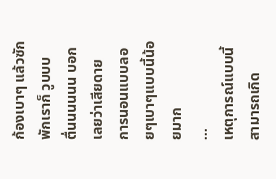ก้องเบาๆ แล้วซักพักเราก็ วูบบบ
ตื่นนนนนน บอกเลยว่าเสียดาย
การนอนแบบลอยๆเบาๆแบบนี้น้อยมาก
...
เหตุการณ์แบบนี้สามารถเกิด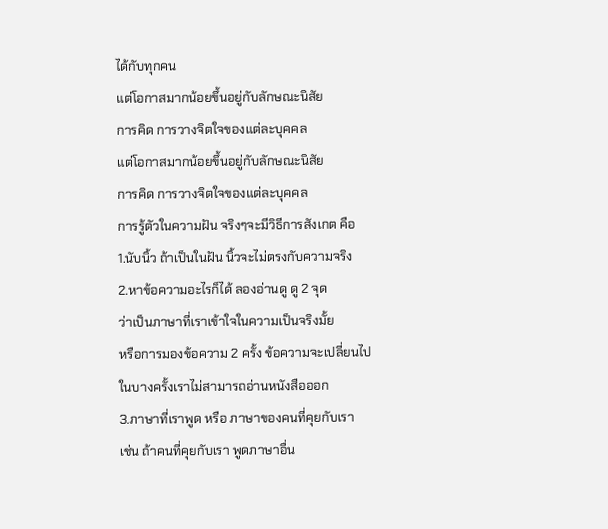ได้กับทุกคน
แต่โอกาสมากน้อยขึ้นอยู่กับลักษณะนิสัย
การคิด การวางจิตใจของแต่ละบุคคล
แต่โอกาสมากน้อยขึ้นอยู่กับลักษณะนิสัย
การคิด การวางจิตใจของแต่ละบุคคล
การรู้ตัวในความฝัน จริงๆจะมีวิธีการสังเกต คือ
1.นับนิ้ว ถ้าเป็นในฝัน นิ้วจะไม่ตรงกับความจริง
2.หาข้อความอะไรก็ได้ ลองอ่านดู ดู 2 จุด
ว่าเป็นภาษาที่เราเข้าใจในความเป็นจริงมั้ย
หรือการมองข้อความ 2 ครั้ง ข้อความจะเปลี่ยนไป
ในบางครั้งเราไม่สามารถอ่านหนังสือออก
3.ภาษาที่เราพูด หรือ ภาษาของคนที่คุยกับเรา
เช่น ถ้าคนที่คุยกับเรา พูดภาษาอื่น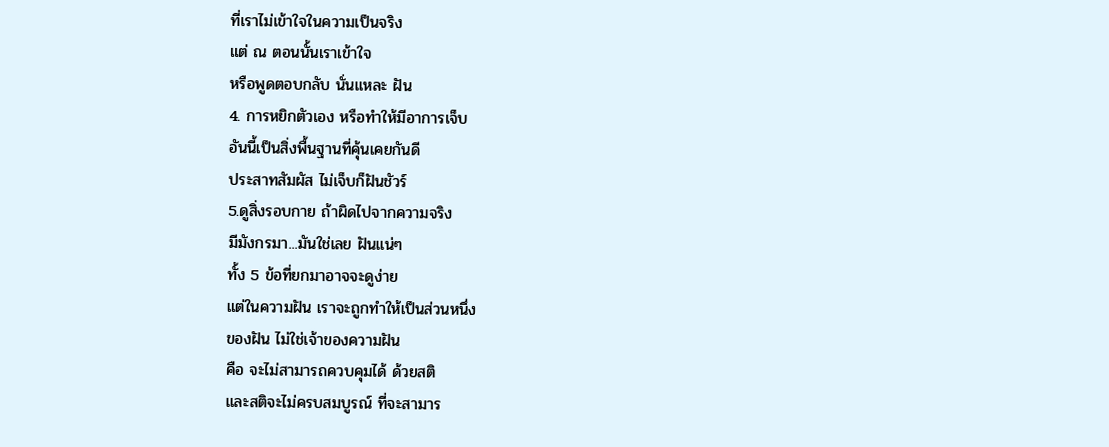ที่เราไม่เข้าใจในความเป็นจริง
แต่ ณ ตอนนั้นเราเข้าใจ
หรือพูดตอบกลับ นั่นแหละ ฝัน
4. การหยิกตัวเอง หรือทำให้มีอาการเจ็บ
อันนี้เป็นสิ่งพื้นฐานที่คุ้นเคยกันดี
ประสาทสัมผัส ไม่เจ็บก็ฝันชัวร์
5.ดูสิ่งรอบกาย ถ้าผิดไปจากความจริง
มีมังกรมา...มันใช่เลย ฝันแน่ๆ
ทั้ง 5 ข้อที่ยกมาอาจจะดูง่าย
แต่ในความฝัน เราจะถูกทำให้เป็นส่วนหนึ่ง
ของฝัน ไม่ใช่เจ้าของความฝัน
คือ จะไม่สามารถควบคุมได้ ด้วยสติ
และสติจะไม่ครบสมบูรณ์ ที่จะสามาร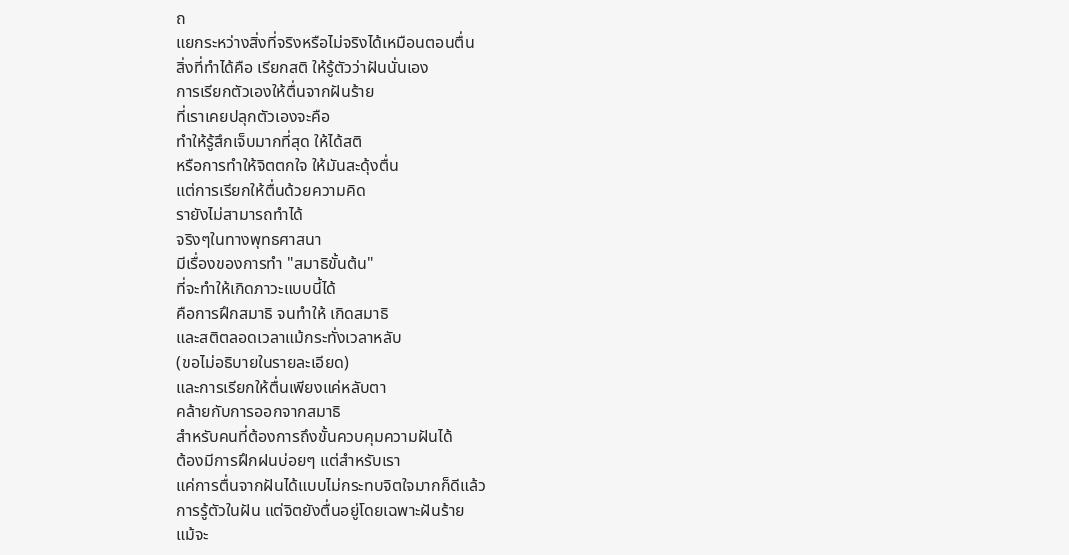ถ
แยกระหว่างสิ่งที่จริงหรือไม่จริงได้เหมือนตอนตื่น
สิ่งที่ทำได้คือ เรียกสติ ให้รู้ตัวว่าฝันนั่นเอง
การเรียกตัวเองให้ตื่นจากฝันร้าย
ที่เราเคยปลุกตัวเองจะคือ
ทำให้รู้สึกเจ็บมากที่สุด ให้ได้สติ
หรือการทำให้จิตตกใจ ให้มันสะดุ้งตื่น
แต่การเรียกให้ตื่นด้วยความคิด
รายังไม่สามารถทำได้
จริงๆในทางพุทธศาสนา
มีเรื่องของการทำ "สมาธิขั้นต้น"
ที่จะทำให้เกิดภาวะแบบนี้ได้
คือการฝึกสมาธิ จนทำให้ เกิดสมาธิ
และสติตลอดเวลาแม้กระทั่งเวลาหลับ
(ขอไม่อธิบายในรายละเอียด)
และการเรียกให้ตื่นเพียงแค่หลับตา
คล้ายกับการออกจากสมาธิ
สำหรับคนที่ต้องการถึงขั้นควบคุมความฝันได้
ต้องมีการฝึกฝนบ่อยๆ แต่สำหรับเรา
แค่การตื่นจากฝันได้แบบไม่กระทบจิตใจมากก็ดีแล้ว
การรู้ตัวในฝัน แต่จิตยังตื่นอยู่โดยเฉพาะฝันร้าย
แม้จะ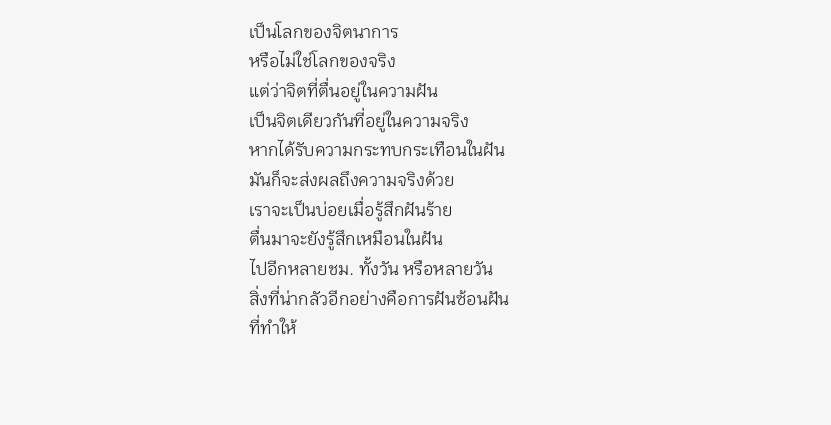เป็นโลกของจิตนาการ
หรือไม่ใช่โลกของจริง
แต่ว่าจิตที่ตื่นอยู่ในความฝัน
เป็นจิตเดียวกันที่อยู่ในความจริง
หากได้รับความกระทบกระเทือนในฝัน
มันก็จะส่งผลถึงความจริงด้วย
เราจะเป็นบ่อยเมื่อรู้สึกฝันร้าย
ตื่นมาจะยังรู้สึกเหมือนในฝัน
ไปอีกหลายชม. ทั้งวัน หรือหลายวัน
สิ่งที่น่ากลัวอีกอย่างคือการฝันซ้อนฝัน
ที่ทำให้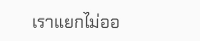เราแยกไม่ออ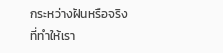กระหว่างฝันหรือจริง
ที่ทำให้เรา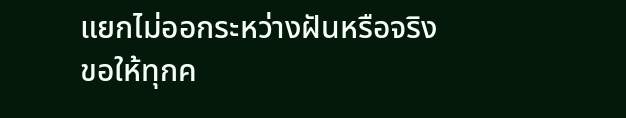แยกไม่ออกระหว่างฝันหรือจริง
ขอให้ทุกค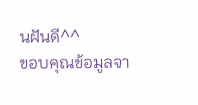นฝันดี^^
ขอบคุณข้อมูลจา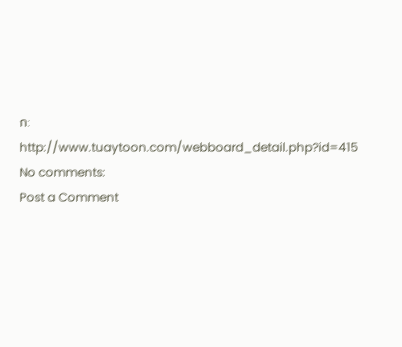ก: http://www.tuaytoon.com/webboard_detail.php?id=415
No comments:
Post a Comment